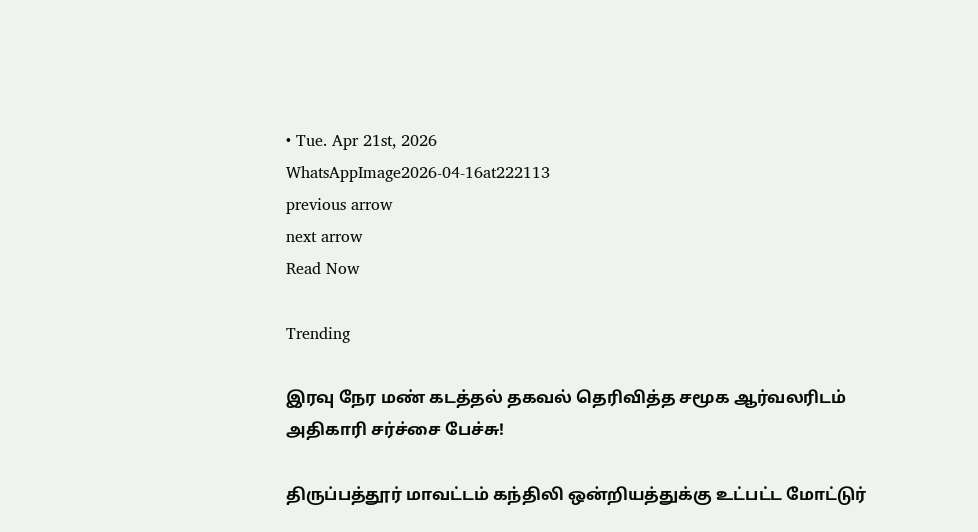• Tue. Apr 21st, 2026
WhatsAppImage2026-04-16at222113
previous arrow
next arrow
Read Now

Trending

இரவு நேர மண் கடத்தல் தகவல் தெரிவித்த சமூக ஆர்வலரிடம் அதிகாரி சர்ச்சை பேச்சு!

திருப்பத்தூர் மாவட்டம் கந்திலி ஒன்றியத்துக்கு உட்பட்ட மோட்டுர்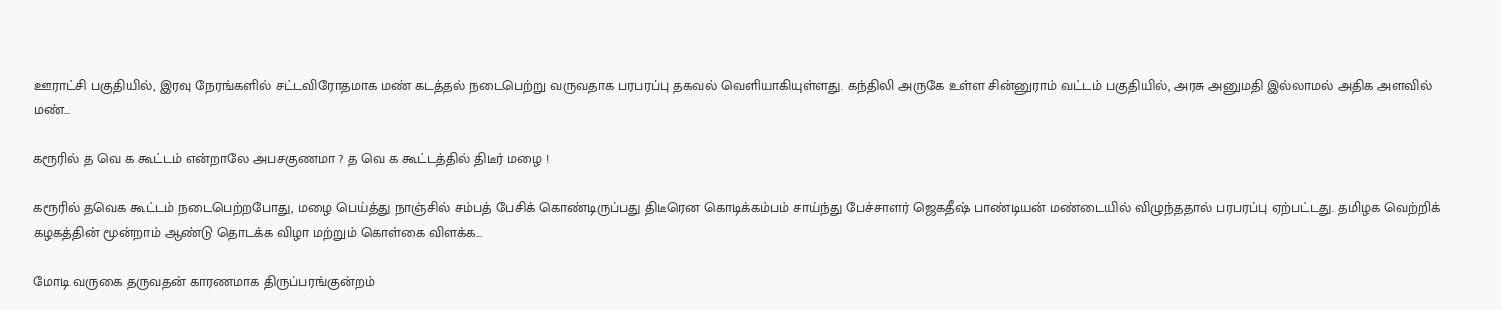ஊராட்சி பகுதியில், இரவு நேரங்களில் சட்டவிரோதமாக மண் கடத்தல் நடைபெற்று வருவதாக பரபரப்பு தகவல் வெளியாகியுள்ளது. கந்திலி அருகே உள்ள சின்னுராம் வட்டம் பகுதியில், அரசு அனுமதி இல்லாமல் அதிக அளவில் மண்…

கரூரில் த வெ க கூட்டம் என்றாலே அபசகுணமா ? த வெ க கூட்டத்தில் திடீர் மழை !

கரூரில் தவெக கூட்டம் நடைபெற்றபோது, மழை பெய்த்து நாஞ்சில் சம்பத் பேசிக் கொண்டிருப்பது திடீரென கொடிக்கம்பம் சாய்ந்து பேச்சாளர் ஜெகதீஷ் பாண்டியன் மண்டையில் விழுந்ததால் பரபரப்பு ஏற்பட்டது. தமிழக வெற்றிக் கழகத்தின் மூன்றாம் ஆண்டு தொடக்க விழா மற்றும் கொள்கை விளக்க…

மோடி வருகை தருவதன் காரணமாக திருப்பரங்குன்றம்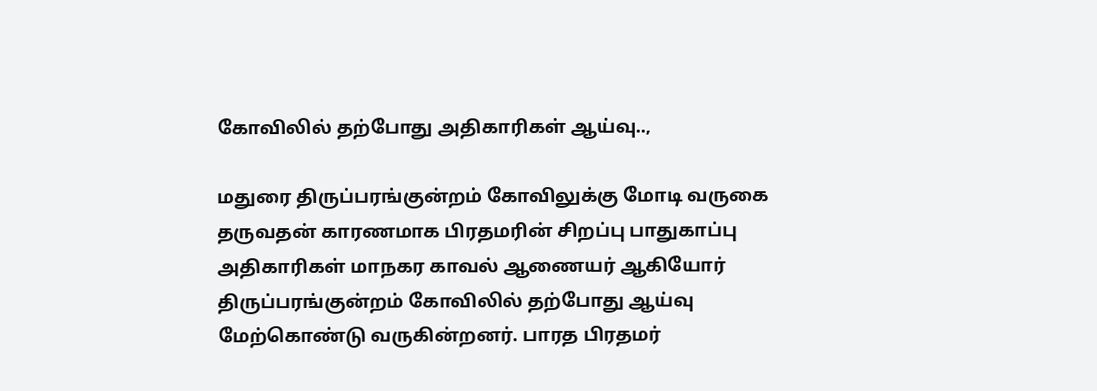கோவிலில் தற்போது அதிகாரிகள் ஆய்வு..,

மதுரை திருப்பரங்குன்றம் கோவிலுக்கு மோடி வருகை தருவதன் காரணமாக பிரதமரின் சிறப்பு பாதுகாப்பு அதிகாரிகள் மாநகர காவல் ஆணையர் ஆகியோர் திருப்பரங்குன்றம் கோவிலில் தற்போது ஆய்வு மேற்கொண்டு வருகின்றனர். பாரத பிரதமர்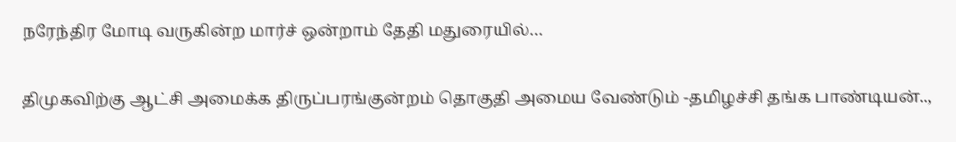நரேந்திர மோடி வருகின்ற மார்ச் ஒன்றாம் தேதி மதுரையில்…

திமுகவிற்கு ஆட்சி அமைக்க திருப்பரங்குன்றம் தொகுதி அமைய வேண்டும் -தமிழச்சி தங்க பாண்டியன்..,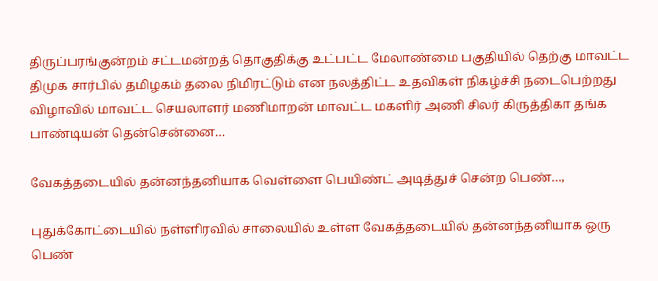திருப்பரங்குன்றம் சட்டமன்றத் தொகுதிக்கு உட்பட்ட மேலாண்மை பகுதியில் தெற்கு மாவட்ட திமுக சார்பில் தமிழகம் தலை நிமிரட்டும் என நலத்திட்ட உதவிகள் நிகழ்ச்சி நடைபெற்றது விழாவில் மாவட்ட செயலாளர் மணிமாறன் மாவட்ட மகளிர் அணி சிலர் கிருத்திகா தங்க பாண்டியன் தென்சென்னை…

வேகத்தடையில் தன்னந்தனியாக வெள்ளை பெயிண்ட் அடித்துச் சென்ற பெண்…,

புதுக்கோட்டையில் நள்ளிரவில் சாலையில் உள்ள வேகத்தடையில் தன்னந்தனியாக ஒரு பெண்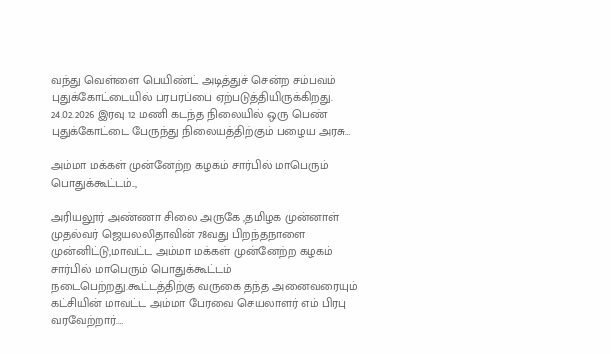வந்து வெள்ளை பெயிண்ட் அடித்துச் சென்ற சம்பவம் புதுக்கோட்டையில் பரபரப்பை ஏற்படுத்தியிருக்கிறது. 24.02.2026 இரவு 12 மணி கடந்த நிலையில் ஒரு பெண் புதுக்கோட்டை பேருந்து நிலையத்திற்கும் பழைய அரசு…

அம்மா மக்கள் முன்னேற்ற கழகம் சார்பில் மாபெரும் பொதுக்கூட்டம்..,

அரியலூர் அண்ணா சிலை அருகே ,தமிழக முன்னாள் முதல்வர் ஜெயலலிதாவின் 78வது பிறந்தநாளை முன்னிட்டு,மாவட்ட அம்மா மக்கள் முன்னேற்ற கழகம் சார்பில் மாபெரும் பொதுக்கூட்டம் நடைபெற்றது.கூட்டத்திற்கு வருகை தந்த அனைவரையும் கட்சியின் மாவட்ட அம்மா பேரவை செயலாளர் எம் பிரபு வரவேற்றார்.…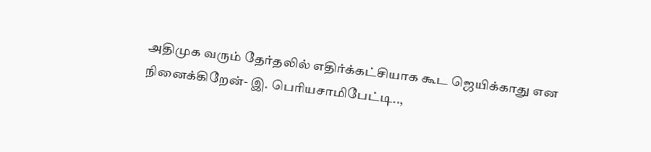அதிமுக வரும் தேர்தலில் எதிர்க்கட்சியாக கூட ஜெயிக்காது என நினைக்கிறேன்- இ. பெரியசாமிபேட்டி..,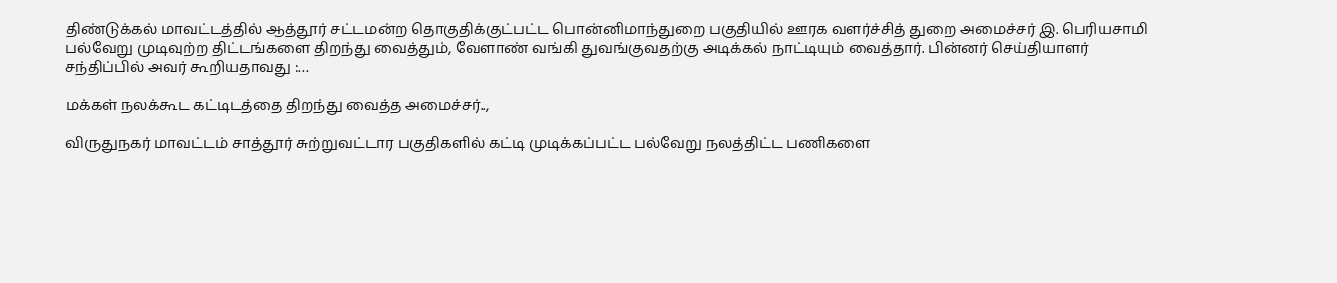திண்டுக்கல் மாவட்டத்தில் ஆத்தூர் சட்டமன்ற தொகுதிக்குட்பட்ட பொன்னிமாந்துறை பகுதியில் ஊரக வளர்ச்சித் துறை அமைச்சர் இ. பெரியசாமி பல்வேறு முடிவுற்ற திட்டங்களை திறந்து வைத்தும், வேளாண் வங்கி துவங்குவதற்கு அடிக்கல் நாட்டியும் வைத்தார். பின்னர் செய்தியாளர் சந்திப்பில் அவர் கூறியதாவது :…

மக்கள் நலக்கூட கட்டிடத்தை திறந்து வைத்த அமைச்சர்..,

விருதுநகர் மாவட்டம் சாத்தூர் சுற்றுவட்டார பகுதிகளில் கட்டி முடிக்கப்பட்ட பல்வேறு நலத்திட்ட பணிகளை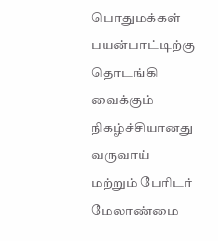பொதுமக்கள் பயன்பாட்டிற்கு தொடங்கி வைக்கும் நிகழ்ச்சியானது வருவாய் மற்றும் பேரிடர் மேலாண்மை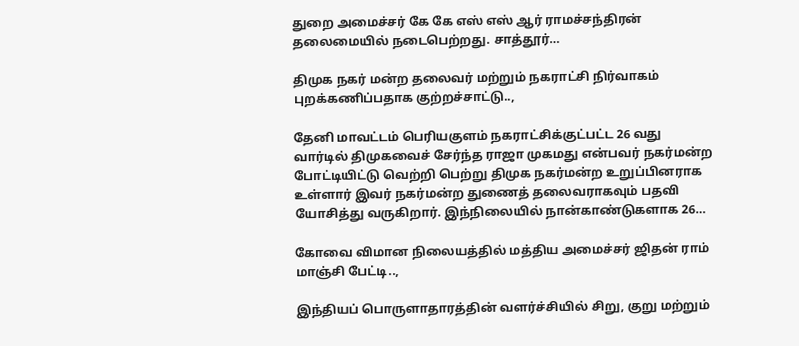துறை அமைச்சர் கே கே எஸ் எஸ் ஆர் ராமச்சந்திரன் தலைமையில் நடைபெற்றது. சாத்தூர்…

திமுக நகர் மன்ற தலைவர் மற்றும் நகராட்சி நிர்வாகம் புறக்கணிப்பதாக குற்றச்சாட்டு..,

தேனி மாவட்டம் பெரியகுளம் நகராட்சிக்குட்பட்ட 26 வது வார்டில் திமுகவைச் சேர்ந்த ராஜா முகமது என்பவர் நகர்மன்ற போட்டியிட்டு வெற்றி பெற்று திமுக நகர்மன்ற உறுப்பினராக உள்ளார் இவர் நகர்மன்ற துணைத் தலைவராகவும் பதவி யோசித்து வருகிறார். இந்நிலையில் நான்காண்டுகளாக 26…

கோவை விமான நிலையத்தில் மத்திய அமைச்சர் ஜிதன் ராம் மாஞ்சி பேட்டி..,

இந்தியப் பொருளாதாரத்தின் வளர்ச்சியில் சிறு, குறு மற்றும்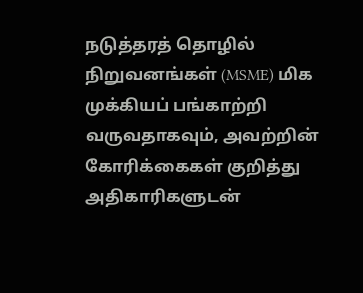நடுத்தரத் தொழில் நிறுவனங்கள் (MSME) மிக முக்கியப் பங்காற்றி வருவதாகவும், அவற்றின் கோரிக்கைகள் குறித்து அதிகாரிகளுடன்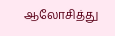ஆலோசித்து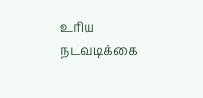உரிய நடவடிக்கை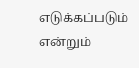எடுக்கப்படும் என்றும்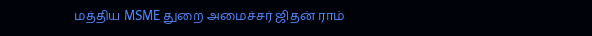மத்திய MSME துறை அமைச்சர் ஜிதன் ராம்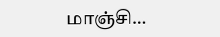மாஞ்சி…